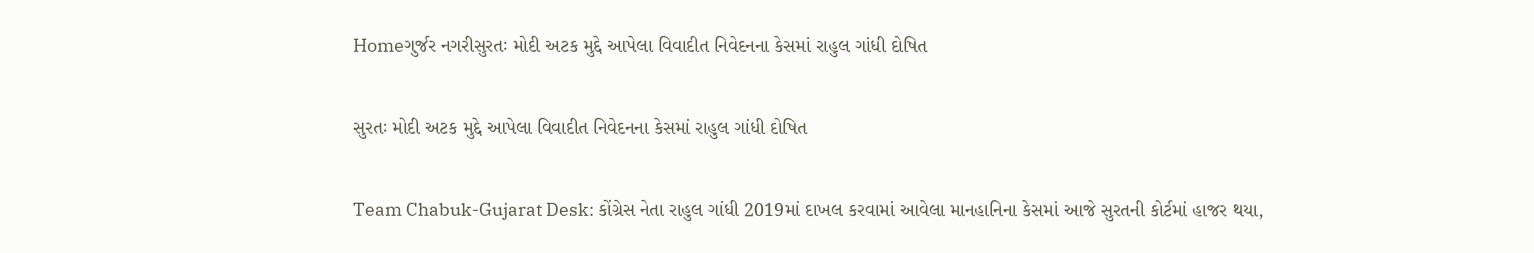Homeગુર્જર નગરીસુરતઃ મોદી અટક મુદ્દે આપેલા વિવાદીત નિવેદનના કેસમાં રાહુલ ગાંધી દોષિત

સુરતઃ મોદી અટક મુદ્દે આપેલા વિવાદીત નિવેદનના કેસમાં રાહુલ ગાંધી દોષિત

Team Chabuk-Gujarat Desk: કોંગ્રેસ નેતા રાહુલ ગાંધી 2019માં દાખલ કરવામાં આવેલા માનહાનિના કેસમાં આજે સુરતની કોર્ટમાં હાજર થયા,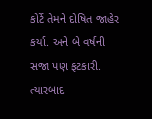કોર્ટે તેમને દોષિત જાહેર કર્યા. અને બે વર્ષની સજા પણ ફટકારી. ત્યારબાદ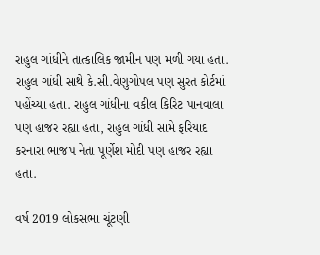રાહુલ ગાંધીને તાત્કાલિક જામીન પણ મળી ગયા હતા. રાહુલ ગાંધી સાથે કે.સી.વેણુગોપલ પણ સુરત કોર્ટમાં પહોંચ્યા હતા. રાહુલ ગાંધીના વકીલ કિરિટ પાનવાલા પણ હાજર રહ્યા હતા, રાહુલ ગાંધી સામે ફરિયાદ કરનારા ભાજપ નેતા પૂર્ણેશ મોદી પણ હાજર રહ્યા હતા.

વર્ષ 2019 લોકસભા ચૂંટણી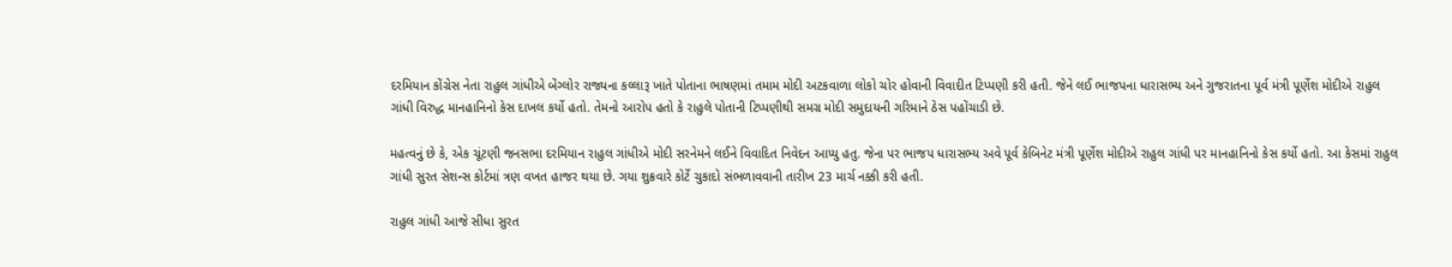દરમિયાન કોંગ્રેસ નેતા રાહુલ ગાંધીએ બેંગ્લોર રાજ્યના કલ્લારૂ ખાતે પોતાના ભાષણમાં તમામ મોદી અટકવાળા લોકો ચોર હોવાની વિવાદીત ટિપ્પણી કરી હતી. જેને લઈ ભાજપના ધારાસભ્ય અને ગુજરાતના પૂર્વ મંત્રી પૂર્ણેશ મોદીએ રાહુલ ગાંધી વિરુદ્ધ માનહાનિનો કેસ દાખલ કર્યો હતો. તેમનો આરોપ હતો કે રાહુલે પોતાની ટિપ્પણીથી સમગ્ર મોદી સમુદાયની ગરિમાને ઠેસ પહોંચાડી છે.

મહત્વનું છે કે, એક ચૂંટણી જનસભા દરમિયાન રાહુલ ગાંધીએ મોદી સરનેમને લઈને વિવાદિત નિવેદન આપ્યુ હતુ. જેના પર ભાજપ ધારાસભ્ય અવે પૂર્વ કેબિનેટ મંત્રી પૂર્ણેશ મોદીએ રાહુલ ગાંધી પર માનહાનિનો કેસ કર્યો હતો. આ કેસમાં રાહુલ ગાંધી સુરત સેશન્સ કોર્ટમાં ત્રણ વખત હાજર થયા છે. ગયા શુક્રવારે કોર્ટે ચુકાદો સંભળાવવાની તારીખ 23 માર્ચ નક્કી કરી હતી.

રાહુલ ગાંધી આજે સીધા સુરત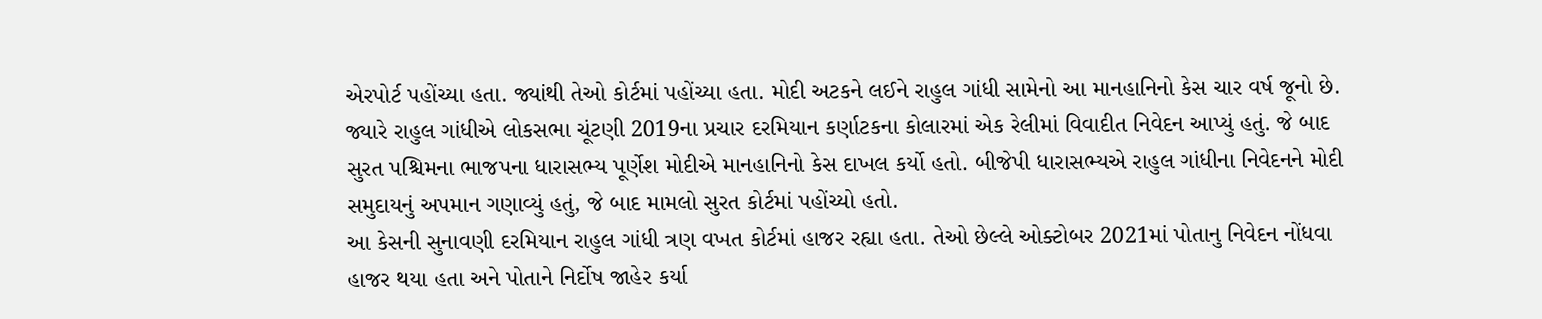એરપોર્ટ પહોંચ્યા હતા. જ્યાંથી તેઓ કોર્ટમાં પહોંચ્યા હતા. મોદી અટકને લઈને રાહુલ ગાંધી સામેનો આ માનહાનિનો કેસ ચાર વર્ષ જૂનો છે. જ્યારે રાહુલ ગાંધીએ લોકસભા ચૂંટણી 2019ના પ્રચાર દરમિયાન કર્ણાટકના કોલારમાં એક રેલીમાં વિવાદીત નિવેદન આપ્યું હતું. જે બાદ સુરત પશ્ચિમના ભાજપના ધારાસભ્ય પૂર્ણેશ મોદીએ માનહાનિનો કેસ દાખલ કર્યો હતો. બીજેપી ધારાસભ્યએ રાહુલ ગાંધીના નિવેદનને મોદી સમુદાયનું અપમાન ગણાવ્યું હતું, જે બાદ મામલો સુરત કોર્ટમાં પહોંચ્યો હતો.
આ કેસની સુનાવણી દરમિયાન રાહુલ ગાંધી ત્રણ વખત કોર્ટમાં હાજર રહ્યા હતા. તેઓ છેલ્લે ઓક્ટોબર 2021માં પોતાનુ નિવેદન નોંધવા હાજર થયા હતા અને પોતાને નિર્દોષ જાહેર કર્યા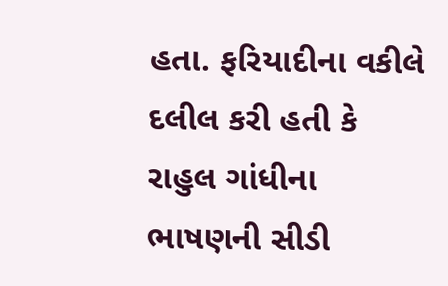હતા. ફરિયાદીના વકીલે દલીલ કરી હતી કે રાહુલ ગાંધીના ભાષણની સીડી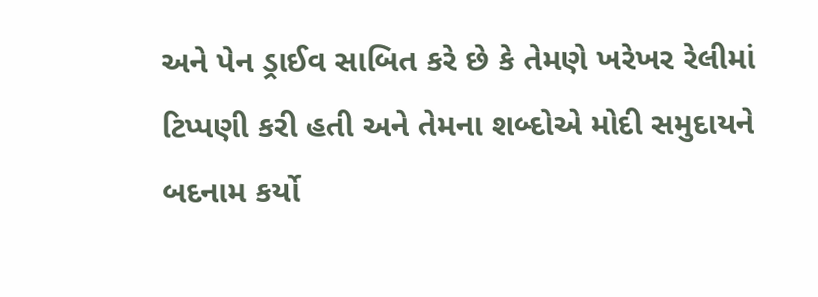અને પેન ડ્રાઈવ સાબિત કરે છે કે તેમણે ખરેખર રેલીમાં ટિપ્પણી કરી હતી અને તેમના શબ્દોએ મોદી સમુદાયને બદનામ કર્યો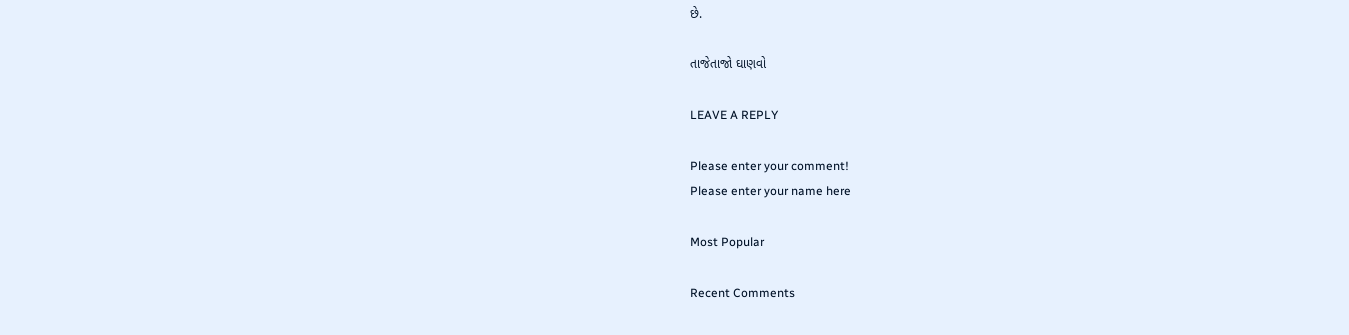છે.

તાજેતાજો ઘાણવો

LEAVE A REPLY

Please enter your comment!
Please enter your name here

Most Popular

Recent Comments